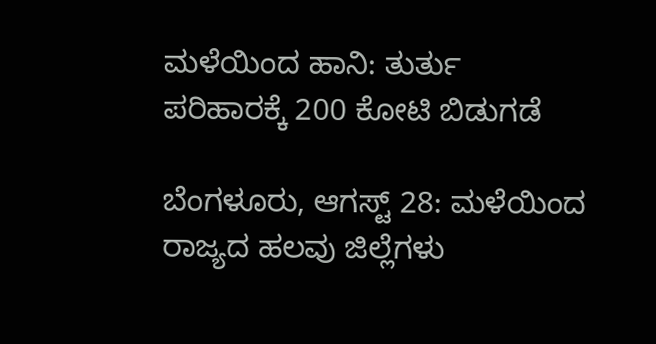ಮಳೆಯಿಂದ ಹಾನಿ: ತುರ್ತು ಪರಿಹಾರಕ್ಕೆ 200 ಕೋಟಿ ಬಿಡುಗಡೆ

ಬೆಂಗಳೂರು, ಆಗಸ್ಟ್‌ 28: ಮಳೆಯಿಂದ ರಾಜ್ಯದ ಹಲವು ಜಿಲ್ಲೆಗಳು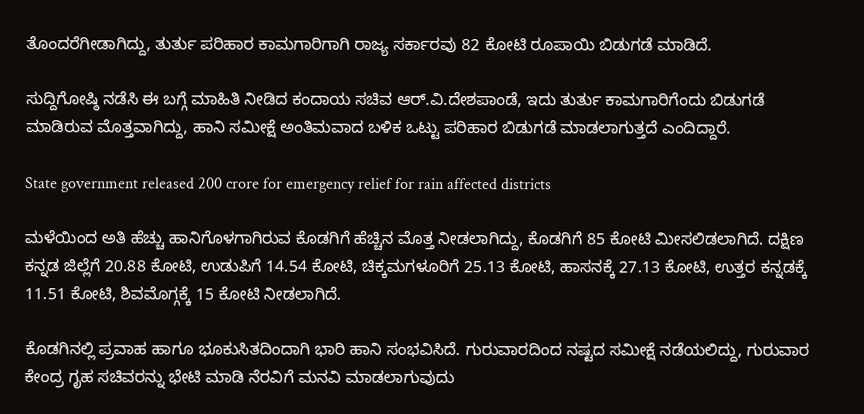ತೊಂದರೆಗೀಡಾಗಿದ್ದು, ತುರ್ತು ಪರಿಹಾರ ಕಾಮಗಾರಿಗಾಗಿ ರಾಜ್ಯ ಸರ್ಕಾರವು 82 ಕೋಟಿ ರೂಪಾಯಿ ಬಿಡುಗಡೆ ಮಾಡಿದೆ.

ಸುದ್ದಿಗೋಷ್ಠಿ ನಡೆಸಿ ಈ ಬಗ್ಗೆ ಮಾಹಿತಿ ನೀಡಿದ ಕಂದಾಯ ಸಚಿವ ಆರ್‌.ವಿ.ದೇಶಪಾಂಡೆ, ಇದು ತುರ್ತು ಕಾಮಗಾರಿಗೆಂದು ಬಿಡುಗಡೆ ಮಾಡಿರುವ ಮೊತ್ತವಾಗಿದ್ದು, ಹಾನಿ ಸಮೀಕ್ಷೆ ಅಂತಿಮವಾದ ಬಳಿಕ ಒಟ್ಟು ಪರಿಹಾರ ಬಿಡುಗಡೆ ಮಾಡಲಾಗುತ್ತದೆ ಎಂದಿದ್ದಾರೆ.

State government released 200 crore for emergency relief for rain affected districts

ಮಳೆಯಿಂದ ಅತಿ ಹೆಚ್ಚು ಹಾನಿಗೊಳಗಾಗಿರುವ ಕೊಡಗಿಗೆ ಹೆಚ್ಚಿನ ಮೊತ್ತ ನೀಡಲಾಗಿದ್ದು, ಕೊಡಗಿಗೆ 85 ಕೋಟಿ ಮೀಸಲಿಡಲಾಗಿದೆ. ದಕ್ಷಿಣ ಕನ್ನಡ ಜಿಲ್ಲೆಗೆ 20.88 ಕೋಟಿ, ಉಡುಪಿಗೆ 14.54 ಕೋಟಿ, ಚಿಕ್ಕಮಗಳೂರಿಗೆ 25.13 ಕೋಟಿ, ಹಾಸನಕ್ಕೆ 27.13 ಕೋಟಿ, ಉತ್ತರ ಕನ್ನಡಕ್ಕೆ 11.51 ಕೋಟಿ, ಶಿವಮೊಗ್ಗಕ್ಕೆ 15 ಕೋಟಿ ನೀಡಲಾಗಿದೆ.

ಕೊಡಗಿನಲ್ಲಿ ಪ್ರವಾಹ ಹಾಗೂ ಭೂಕುಸಿತದಿಂದಾಗಿ ಭಾರಿ ಹಾನಿ ಸಂಭವಿಸಿದೆ. ಗುರುವಾರದಿಂದ ನಷ್ಟದ ಸಮೀಕ್ಷೆ ನಡೆಯಲಿದ್ದು, ಗುರುವಾರ ಕೇಂದ್ರ ಗೃಹ ಸಚಿವರನ್ನು ಭೇಟಿ ಮಾಡಿ ನೆರವಿಗೆ ಮನವಿ ಮಾಡಲಾಗುವುದು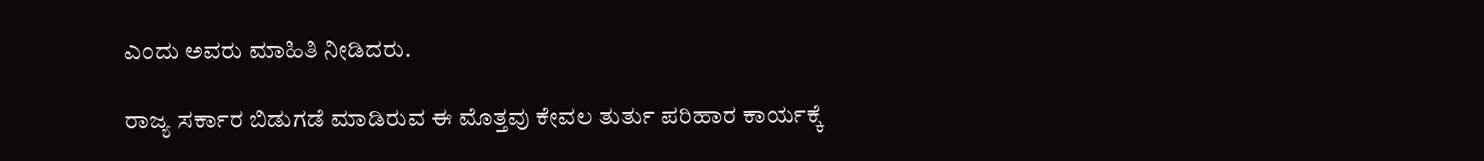ಎಂದು ಅವರು ಮಾಹಿತಿ ನೀಡಿದರು.

ರಾಜ್ಯ ಸರ್ಕಾರ ಬಿಡುಗಡೆ ಮಾಡಿರುವ ಈ ಮೊತ್ತವು ಕೇವಲ ತುರ್ತು ಪರಿಹಾರ ಕಾರ್ಯಕ್ಕೆ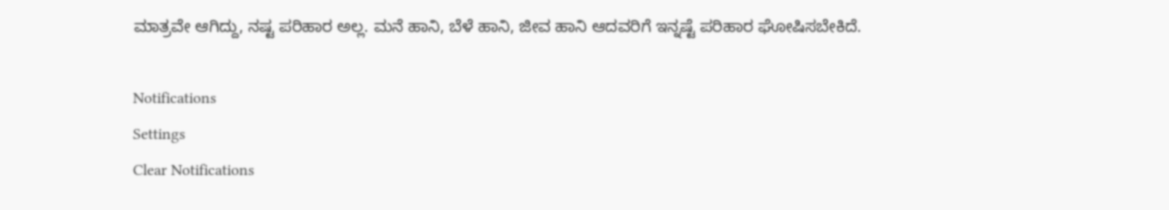ಮಾತ್ರವೇ ಆಗಿದ್ದು, ನಷ್ಟ ಪರಿಹಾರ ಅಲ್ಲ. ಮನೆ ಹಾನಿ, ಬೆಳೆ ಹಾನಿ, ಜೀವ ಹಾನಿ ಆದವರಿಗೆ ಇನ್ನಷ್ಟೆ ಪರಿಹಾರ ಘೋಷಿಸಬೇಕಿದೆ.

Notifications
Settings
Clear Notifications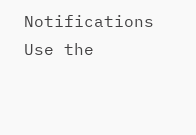Notifications
Use the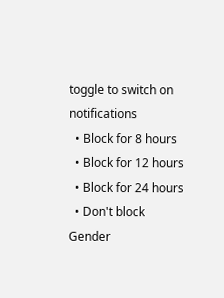toggle to switch on notifications
  • Block for 8 hours
  • Block for 12 hours
  • Block for 24 hours
  • Don't block
Gender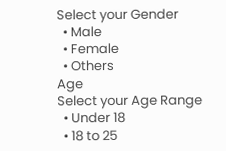Select your Gender
  • Male
  • Female
  • Others
Age
Select your Age Range
  • Under 18
  • 18 to 25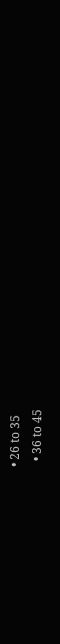• 26 to 35
  • 36 to 45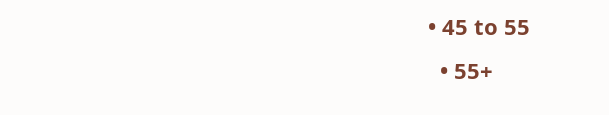• 45 to 55
  • 55+